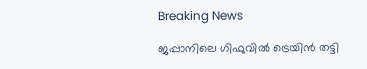Breaking News

ജപ്പാനിലെ ഗിഫുവിൽ ട്രെയിൻ തട്ടി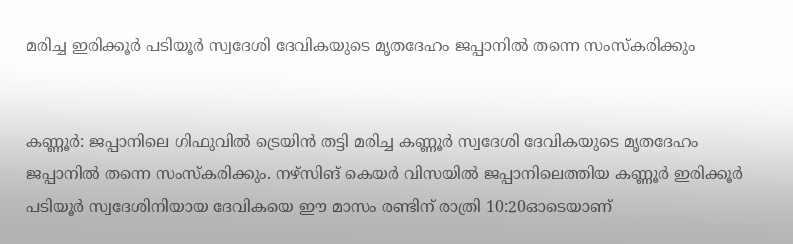മരിച്ച ഇരിക്കൂർ പടിയൂർ സ്വദേശി ദേവികയുടെ മൃതദേഹം ജപ്പാനിൽ തന്നെ സംസ്കരിക്കും


കണ്ണൂർ: ജപ്പാനിലെ ഗിഫുവിൽ ട്രെയിൻ തട്ടി മരിച്ച കണ്ണൂർ സ്വദേശി ദേവികയുടെ മൃതദേഹം ജപ്പാനിൽ തന്നെ സംസ്കരിക്കും. നഴ്സിങ് കെയർ വിസയിൽ ജപ്പാനിലെത്തിയ കണ്ണൂർ ഇരിക്കൂർ പടിയൂർ സ്വദേശിനിയായ ദേവികയെ ഈ മാസം രണ്ടിന് രാത്രി 10:20ഓടെയാണ്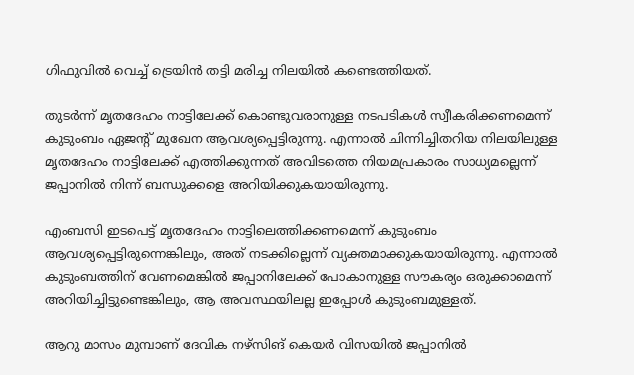ഗിഫുവിൽ വെച്ച് ട്രെയിൻ തട്ടി മരിച്ച നിലയിൽ കണ്ടെത്തിയത്.

തുടർന്ന് മൃതദേഹം നാട്ടിലേക്ക് കൊണ്ടുവരാനുള്ള നടപടികൾ സ്വീകരിക്കണമെന്ന് കുടുംബം ഏജന്റ് മുഖേന ആവശ്യപ്പെട്ടിരുന്നു. എന്നാൽ ചിന്നിച്ചിതറിയ നിലയിലുള്ള മൃതദേഹം നാട്ടിലേക്ക് എത്തിക്കുന്നത് അവിടത്തെ നിയമപ്രകാരം സാധ്യമല്ലെന്ന് ജപ്പാനിൽ നിന്ന് ബന്ധുക്കളെ അറിയിക്കുകയായിരുന്നു.

എംബസി ഇടപെട്ട് മൃതദേഹം നാട്ടിലെത്തിക്കണമെന്ന് കുടുംബം ആവശ്യപ്പെട്ടിരുന്നെങ്കിലും, അത് നടക്കില്ലെന്ന് വ്യക്തമാക്കുകയായിരുന്നു. എന്നാൽ കുടുംബത്തിന് വേണമെങ്കിൽ ജപ്പാനിലേക്ക് പോകാനുള്ള സൗകര്യം ഒരുക്കാമെന്ന് അറിയിച്ചിട്ടുണ്ടെങ്കിലും, ആ അവസ്ഥയിലല്ല ഇപ്പോൾ കുടുംബമുള്ളത്.

ആറു മാസം മുമ്പാണ് ദേവിക നഴ്സിങ് കെയർ വിസയിൽ ജപ്പാനിൽ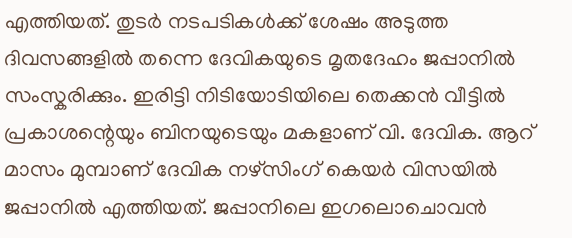എത്തിയത്. തുടർ നടപടികൾക്ക് ശേഷം അടുത്ത ദിവസങ്ങളിൽ തന്നെ ദേവികയുടെ മൃതദേഹം ജപ്പാനിൽ സംസ്കരിക്കും. ഇരിട്ടി നിടിയോടിയിലെ തെക്കൻ വീട്ടിൽ പ്രകാശന്റെയും ബിനയുടെയും മകളാണ് വി. ദേവിക. ആറ് മാസം മുമ്പാണ് ദേവിക നഴ്സിംഗ് കെയർ വിസയിൽ ജപ്പാനിൽ എത്തിയത്. ജപ്പാനിലെ ഇഗലൊചൊവൻ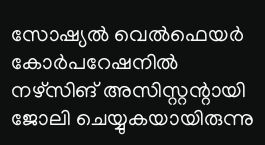സോഷ്യൽ വെൽഫെയർ കോർപറേഷനിൽ നഴ്സിങ് അസിസ്റ്റന്റായി ജോലി ചെയ്യുകയായിരുന്നു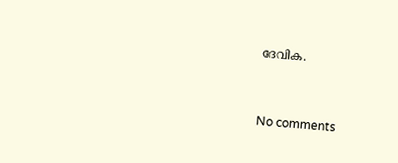ദേവിക.


No comments